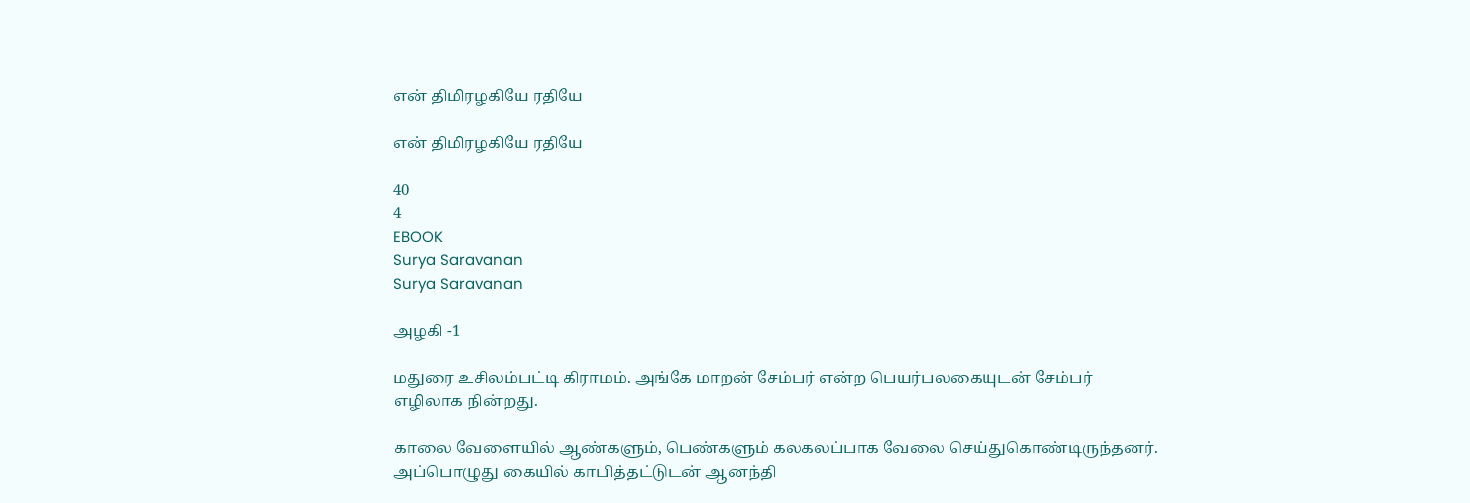என் திமிரழகியே ரதியே

என் திமிரழகியே ரதியே

40
4
EBOOK
Surya Saravanan
Surya Saravanan

அழகி -1

மதுரை உசிலம்பட்டி கிராமம். அங்கே மாறன் சேம்பர் என்ற பெயர்பலகையுடன் சேம்பர் எழிலாக நின்றது.

காலை வேளையில் ஆண்களும், பெண்களும் கலகலப்பாக வேலை செய்துகொண்டிருந்தனர். அப்பொழுது கையில் காபித்தட்டுடன் ஆனந்தி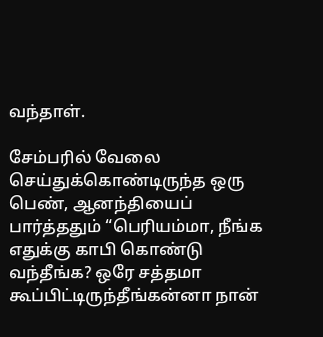வந்தாள்.

சேம்பரில் வேலை செய்துக்கொண்டிருந்த ஒரு பெண், ஆனந்தியைப் பார்த்ததும் “பெரியம்மா, நீங்க எதுக்கு காபி கொண்டு வந்தீங்க? ஒரே சத்தமா கூப்பிட்டிருந்தீங்கன்னா நான்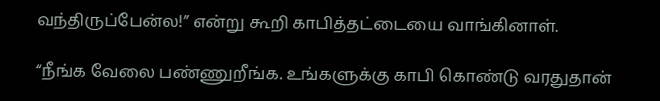வந்திருப்பேன்ல!” என்று கூறி காபித்தட்டையை வாங்கினாள்.

“நீங்க வேலை பண்ணுறீங்க. உங்களுக்கு காபி கொண்டு வரதுதான்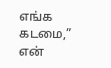எங்க கடமை,” என்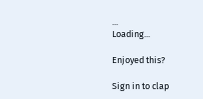...
Loading...

Enjoyed this?

Sign in to clap